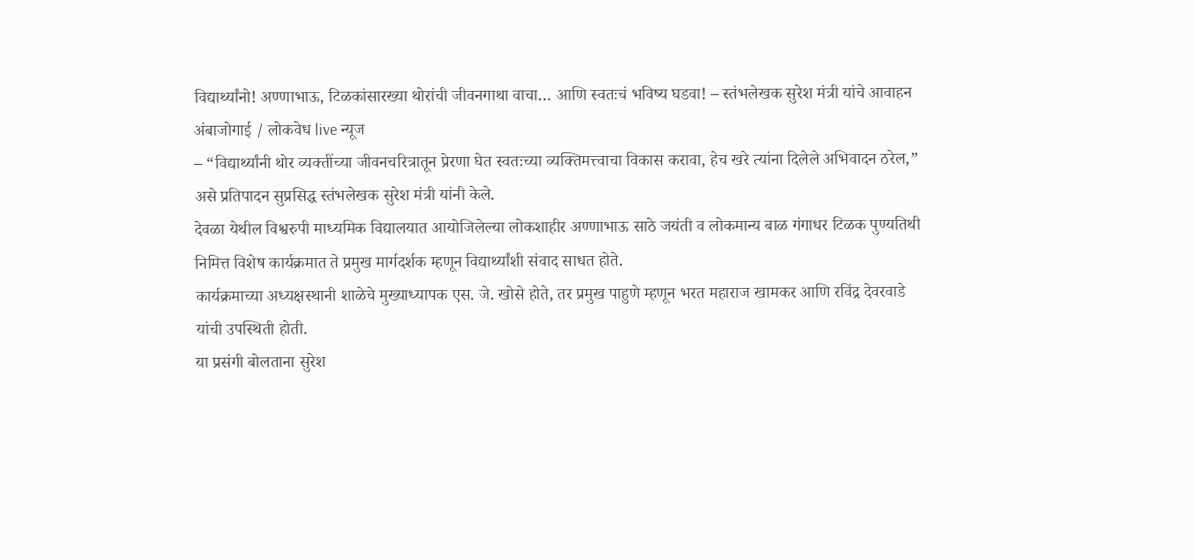विद्यार्थ्यांनो! अण्णाभाऊ, टिळकांसारख्या थोरांची जीवनगाथा वाचा… आणि स्वतःचं भविष्य घडवा! – स्तंभलेखक सुरेश मंत्री यांचे आवाहन
अंबाजोगाई / लोकवेध live न्यूज
– “विद्यार्थ्यांनी थोर व्यक्तींच्या जीवनचरित्रातून प्रेरणा घेत स्वतःच्या व्यक्तिमत्त्वाचा विकास करावा, हेच खरे त्यांना दिलेले अभिवादन ठरेल,” असे प्रतिपादन सुप्रसिद्ध स्तंभलेखक सुरेश मंत्री यांनी केले.
देवळा येथील विश्वरुपी माध्यमिक विद्यालयात आयोजिलेल्या लोकशाहीर अण्णाभाऊ साठे जयंती व लोकमान्य बाळ गंगाधर टिळक पुण्यतिथी निमित्त विशेष कार्यक्रमात ते प्रमुख मार्गदर्शक म्हणून विद्यार्थ्यांशी संवाद साधत होते.
कार्यक्रमाच्या अध्यक्षस्थानी शाळेचे मुख्याध्यापक एस. जे. खोसे होते, तर प्रमुख पाहुणे म्हणून भरत महाराज खामकर आणि रविंद्र देवरवाडे यांची उपस्थिती होती.
या प्रसंगी बोलताना सुरेश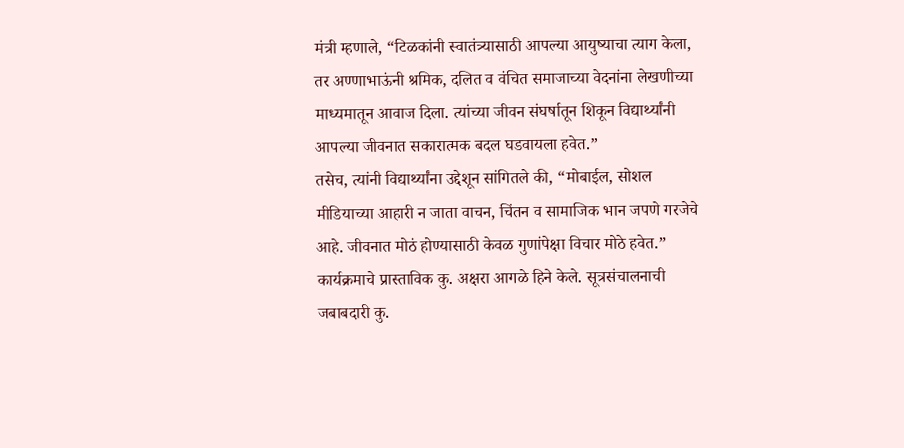मंत्री म्हणाले, “टिळकांनी स्वातंत्र्यासाठी आपल्या आयुष्याचा त्याग केला, तर अण्णाभाऊंनी श्रमिक, दलित व वंचित समाजाच्या वेदनांना लेखणीच्या माध्यमातून आवाज दिला. त्यांच्या जीवन संघर्षातून शिकून विद्यार्थ्यांनी आपल्या जीवनात सकारात्मक बदल घडवायला हवेत.”
तसेच, त्यांनी विद्यार्थ्यांना उद्देशून सांगितले की, “मोबाईल, सोशल मीडियाच्या आहारी न जाता वाचन, चिंतन व सामाजिक भान जपणे गरजेचे आहे. जीवनात मोठं होण्यासाठी केवळ गुणांपेक्षा विचार मोठे हवेत.”
कार्यक्रमाचे प्रास्ताविक कु. अक्षरा आगळे हिने केले. सूत्रसंचालनाची जबाबदारी कु.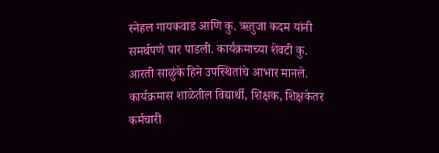स्नेहल गायकवाड आणि कु. ऋतुजा कदम यांनी समर्थपणे पार पाडली. कार्यक्रमाच्या शेवटी कु. आरती साळुंके हिने उपस्थितांचे आभार मानले.
कार्यक्रमास शाळेतील विद्यार्थी, शिक्षक, शिक्षकेतर कर्मचारी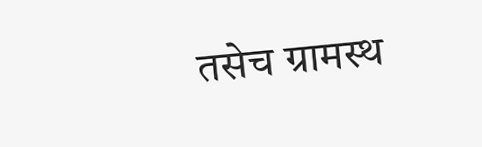तसेच ग्रामस्थ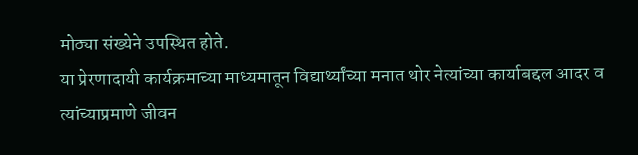मोठ्या संख्येने उपस्थित होते.
या प्रेरणादायी कार्यक्रमाच्या माध्यमातून विद्यार्थ्यांच्या मनात थोर नेत्यांच्या कार्याबद्दल आदर व त्यांच्याप्रमाणे जीवन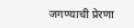जगण्याची प्रेरणा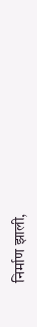निर्माण झाली,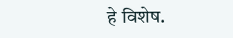हे विशेष.